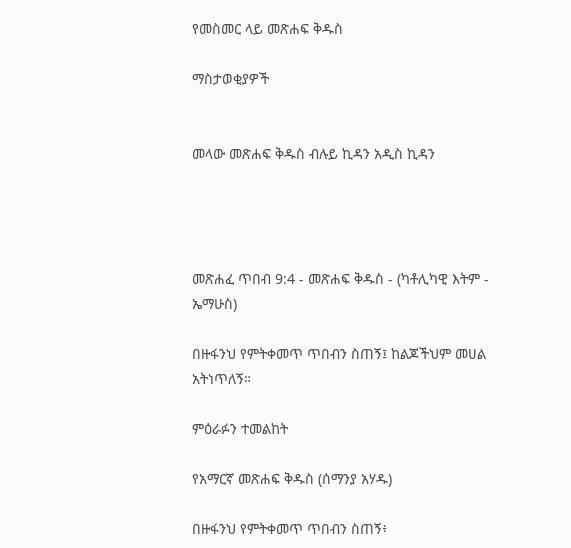የመስመር ላይ መጽሐፍ ቅዱስ

ማስታወቂያዎች


መላው መጽሐፍ ቅዱስ ብሉይ ኪዳን አዲስ ኪዳን




መጽሐፈ ጥበብ 9:4 - መጽሐፍ ቅዱስ - (ካቶሊካዊ እትም - ኤማሁስ)

በዙፋንህ የምትቀመጥ ጥበብን ስጠኝ፤ ከልጆችህም መሀል አትነጥለኝ።

ምዕራፉን ተመልከት

የአማርኛ መጽሐፍ ቅዱስ (ሰማንያ አሃዱ)

በዙፋንህ የምትቀመጥ ጥበብን ስጠኝ፥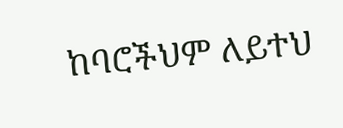ከባሮችህም ለይተህ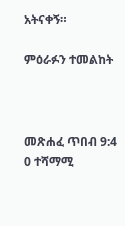አትናቀኝ።

ምዕራፉን ተመልከት



መጽሐፈ ጥበብ 9:4
0 ተሻማሚ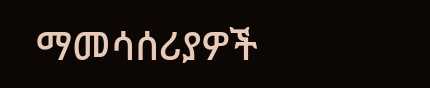ማመሳሰሪያዎች